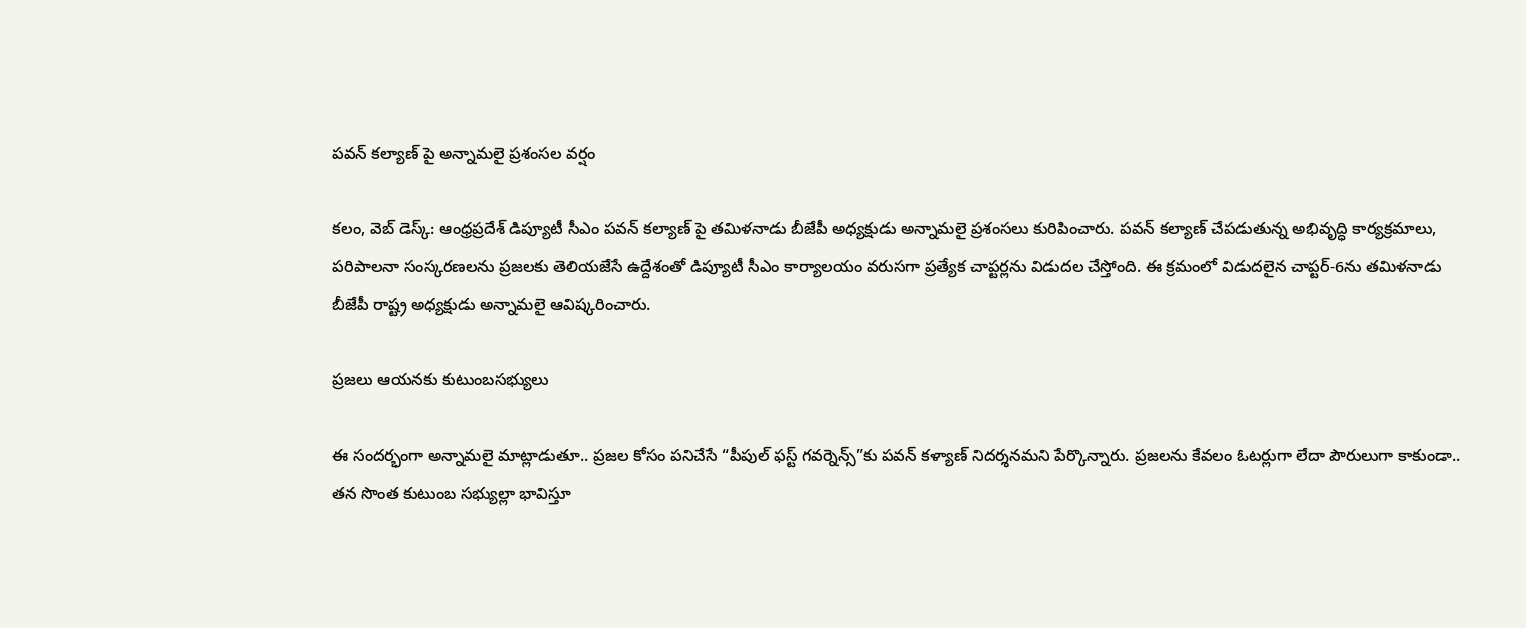పవన్ కల్యాణ్ పై అన్నామలై ప్రశంసల వర్షం

కలం, వెబ్ డెస్క్: ఆంధ్రప్రదేశ్ డిప్యూటీ సీఎం పవన్ కల్యాణ్ పై తమిళనాడు బీజేపీ అధ్యక్షుడు అన్నామలై ప్రశంసలు కురిపించారు. పవన్ కల్యాణ్ చేపడుతున్న అభివృద్ధి కార్యక్రమాలు, పరిపాలనా సంస్కరణలను ప్రజలకు తెలియజేసే ఉద్దేశంతో డిప్యూటీ సీఎం కార్యాలయం వరుసగా ప్రత్యేక చాప్టర్లను విడుదల చేస్తోంది. ఈ క్రమంలో విడుదలైన చాప్టర్-6ను తమిళనాడు బీజేపీ రాష్ట్ర అధ్యక్షుడు అన్నామలై ఆవిష్కరించారు.

ప్రజలు ఆయనకు కుటుంబసభ్యులు

ఈ సందర్భంగా అన్నామలై మాట్లాడుతూ.. ప్రజల కోసం పనిచేసే “పీపుల్ ఫస్ట్ గవర్నెన్స్”కు పవన్ కళ్యాణ్ నిదర్శనమని పేర్కొన్నారు. ప్రజలను కేవలం ఓటర్లుగా లేదా పౌరులుగా కాకుండా.. తన సొంత కుటుంబ సభ్యుల్లా భావిస్తూ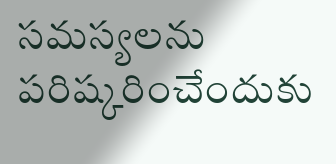సమస్యలను పరిష్కరించేందుకు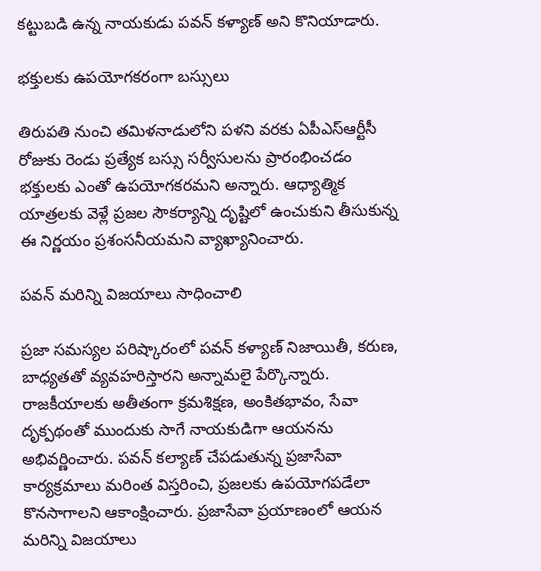కట్టుబడి ఉన్న నాయకుడు పవన్ కళ్యాణ్ అని కొనియాడారు.

భక్తులకు ఉపయోగకరంగా బస్సులు

తిరుపతి నుంచి తమిళనాడులోని పళని వరకు ఏపీఎస్‌ఆర్టీసీ రోజుకు రెండు ప్రత్యేక బస్సు సర్వీసులను ప్రారంభించడం భక్తులకు ఎంతో ఉపయోగకరమని అన్నారు. ఆధ్యాత్మిక యాత్రలకు వెళ్లే ప్రజల సౌకర్యాన్ని దృష్టిలో ఉంచుకుని తీసుకున్న ఈ నిర్ణయం ప్రశంసనీయమని వ్యాఖ్యానించారు.

పవన్ మరిన్ని విజయాలు సాధించాలి

ప్రజా సమస్యల పరిష్కారంలో పవన్ కళ్యాణ్ నిజాయితీ, కరుణ, బాధ్యతతో వ్యవహరిస్తారని అన్నామలై పేర్కొన్నారు. రాజకీయాలకు అతీతంగా క్రమశిక్షణ, అంకితభావం, సేవా దృక్పథంతో ముందుకు సాగే నాయకుడిగా ఆయనను అభివర్ణించారు. పవన్ కల్యాణ్ చేపడుతున్న ప్రజాసేవా కార్యక్రమాలు మరింత విస్తరించి, ప్రజలకు ఉపయోగపడేలా కొనసాగాలని ఆకాంక్షించారు. ప్రజాసేవా ప్రయాణంలో ఆయన మరిన్ని విజయాలు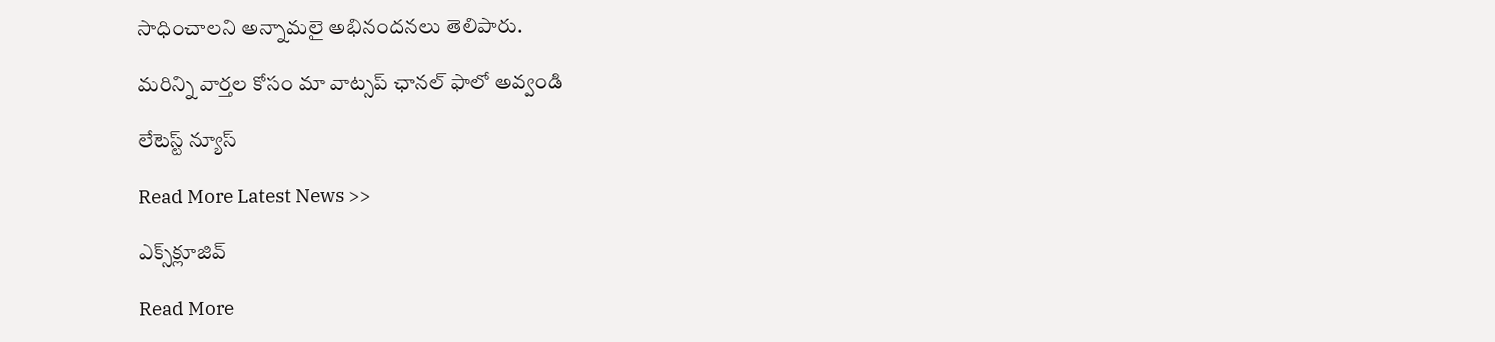సాధించాలని అన్నామలై అభినందనలు తెలిపారు.

మ‌రిన్ని వార్త‌ల కోసం మా వాట్స‌ప్ ఛాన‌ల్ ఫాలో అవ్వండి

లేటెస్ట్ న్యూస్‌

Read More Latest News >>

ఎక్స్‌క్లూజివ్‌

Read More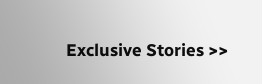Exclusive Stories >>